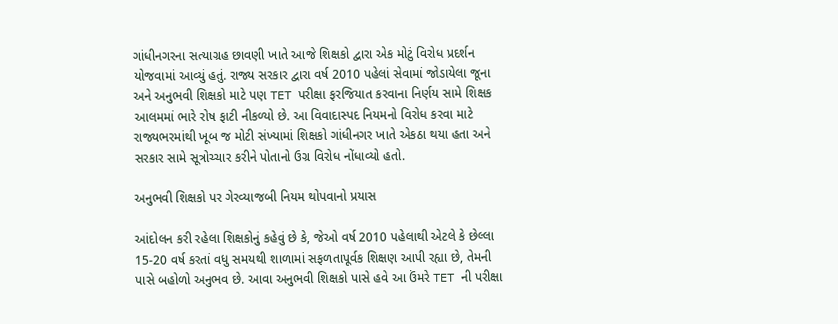ગાંધીનગરના સત્યાગ્રહ છાવણી ખાતે આજે શિક્ષકો દ્વારા એક મોટું વિરોધ પ્રદર્શન યોજવામાં આવ્યું હતું. રાજ્ય સરકાર દ્વારા વર્ષ 2010 પહેલાં સેવામાં જોડાયેલા જૂના અને અનુભવી શિક્ષકો માટે પણ TET પરીક્ષા ફરજિયાત કરવાના નિર્ણય સામે શિક્ષક આલમમાં ભારે રોષ ફાટી નીકળ્યો છે. આ વિવાદાસ્પદ નિયમનો વિરોધ કરવા માટે રાજ્યભરમાંથી ખૂબ જ મોટી સંખ્યામાં શિક્ષકો ગાંધીનગર ખાતે એકઠા થયા હતા અને સરકાર સામે સૂત્રોચ્ચાર કરીને પોતાનો ઉગ્ર વિરોધ નોંધાવ્યો હતો.

અનુભવી શિક્ષકો પર ગેરવ્યાજબી નિયમ થોપવાનો પ્રયાસ

આંદોલન કરી રહેલા શિક્ષકોનું કહેવું છે કે, જેઓ વર્ષ 2010 પહેલાથી એટલે કે છેલ્લા 15-20 વર્ષ કરતાં વધુ સમયથી શાળામાં સફળતાપૂર્વક શિક્ષણ આપી રહ્યા છે, તેમની પાસે બહોળો અનુભવ છે. આવા અનુભવી શિક્ષકો પાસે હવે આ ઉંમરે TET ની પરીક્ષા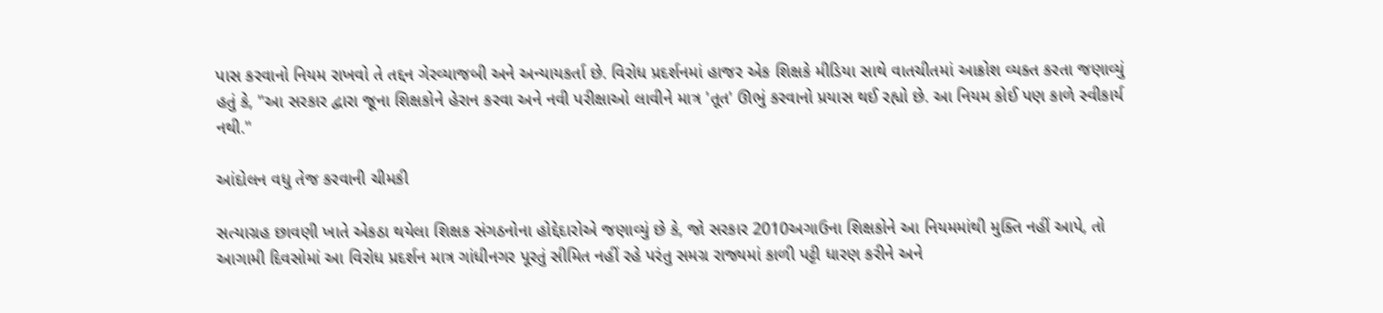પાસ કરવાનો નિયમ રાખવો તે તદ્દન ગેરવ્યાજબી અને અન્યાયકર્તા છે. વિરોધ પ્રદર્શનમાં હાજર એક શિક્ષકે મીડિયા સાથે વાતચીતમાં આક્રોશ વ્યક્ત કરતા જણાવ્યું હતું કે, "આ સરકાર દ્વારા જૂના શિક્ષકોને હેરાન કરવા અને નવી પરીક્ષાઓ લાવીને માત્ર 'તૂત' ઊભું કરવાનો પ્રયાસ થઈ રહ્યો છે. આ નિયમ કોઈ પણ કાળે સ્વીકાર્ય નથી."

આંદોલન વધુ તેજ કરવાની ચીમકી

સત્યાગ્રહ છાવણી ખાતે એકઠા થયેલા શિક્ષક સંગઠનોના હોદ્દેદારોએ જણાવ્યું છે કે, જો સરકાર 2010અગાઉના શિક્ષકોને આ નિયમમાંથી મુક્તિ નહીં આપે, તો આગામી દિવસોમાં આ વિરોધ પ્રદર્શન માત્ર ગાંધીનગર પૂરતું સીમિત નહીં રહે પરંતુ સમગ્ર રાજ્યમાં કાળી પટ્ટી ધારણ કરીને અને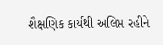શૈક્ષણિક કાર્યથી અલિપ્ત રહીને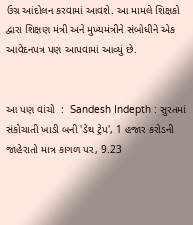ઉગ્ર આંદોલન કરવામાં આવશે. આ મામલે શિક્ષકો દ્વારા શિક્ષણ મંત્રી અને મુખ્યમંત્રીને સંબોધીને એક આવેદનપત્ર પણ આપવામાં આવ્યું છે.


આ પણ વાંચો  :  Sandesh Indepth : સુરતમાં સંકોચાતી ખાડી બની 'ડેથ ટ્રેપ', 1 હજાર કરોડની જાહેરાતો માત્ર કાગળ પર, 9.23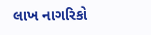લાખ નાગરિકો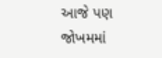આજે પણ જોખમમાં